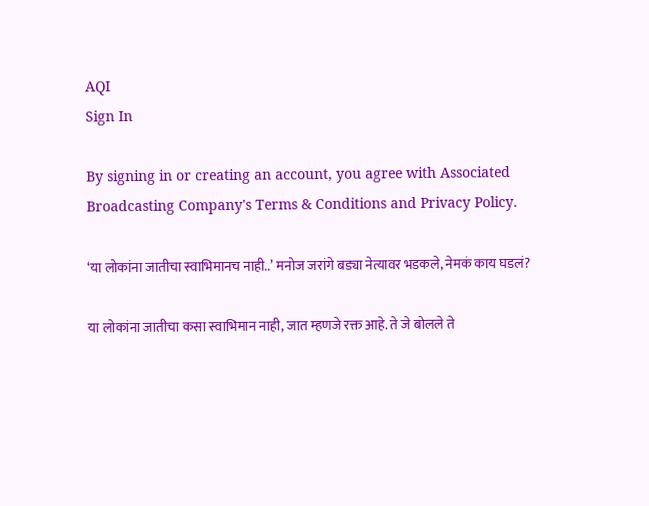AQI
Sign In

By signing in or creating an account, you agree with Associated Broadcasting Company's Terms & Conditions and Privacy Policy.

‘या लोकांना जातीचा स्वाभिमानच नाही..’ मनोज जरांगे बड्या नेत्यावर भडकले, नेमकं काय घडलं?

या लोकांना जातीचा कसा स्वाभिमान नाही, जात म्हणजे रक्त आहे. ते जे बोलले ते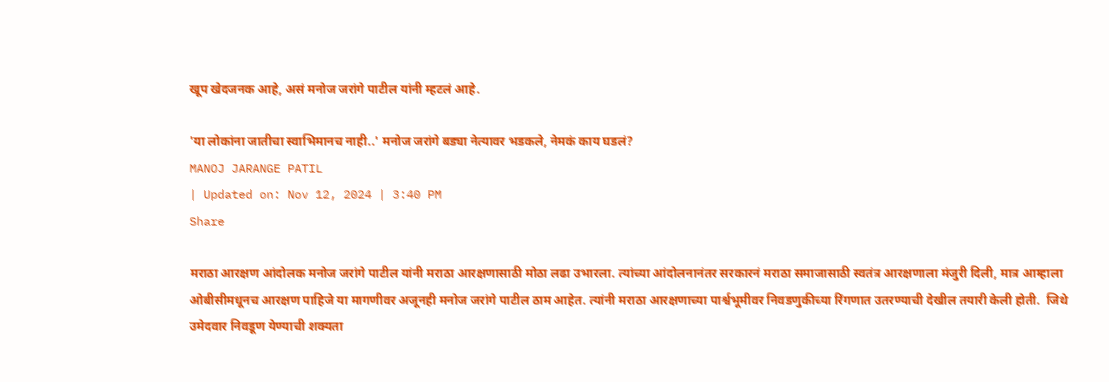खूप खेदजनक आहे, असं मनोज जरांगे पाटील यांनी म्हटलं आहे.

'या लोकांना जातीचा स्वाभिमानच नाही..' मनोज जरांगे बड्या नेत्यावर भडकले, नेमकं काय घडलं?
MANOJ JARANGE PATIL
| Updated on: Nov 12, 2024 | 3:40 PM
Share

मराठा आरक्षण आंदोलक मनोज जरांगे पाटील यांनी मराठा आरक्षणासाठी मोठा लढा उभारला. त्यांच्या आंदोलनानंतर सरकारनं मराठा समाजासाठी स्वतंत्र आरक्षणाला मंजुरी दिली, मात्र आम्हाला ओबीसीमधूनच आरक्षण पाहिजे या मागणीवर अजूनही मनोज जरांगे पाटील ठाम आहेत. त्यांनी मराठा आरक्षणाच्या पार्श्वभूमीवर निवडणुकीच्या रिंगणात उतरण्याची देखील तयारी केली होती.  जिथे उमेदवार निवडूण येण्याची शक्यता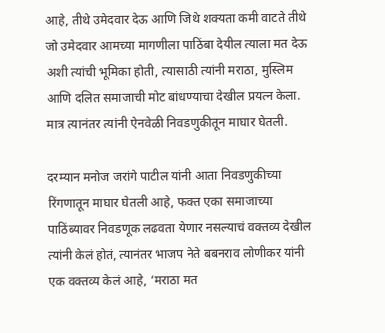आहे, तीथे उमेदवार देऊ आणि जिथे शक्यता कमी वाटते तीथे जो उमेदवार आमच्या मागणीला पाठिंबा देयील त्याला मत देऊ अशी त्यांची भूमिका होती, त्यासाठी त्यांनी मराठा, मुस्लिम आणि दलित समाजाची मोट बांधण्याचा देखील प्रयत्न केला. मात्र त्यानंतर त्यांनी ऐनवेळी निवडणुकीतून माघार घेतली.

दरम्यान मनोज जरांगे पाटील यांनी आता निवडणुकीच्या रिंगणातून माघार घेतली आहे, फक्त एका समाजाच्या पाठिंब्यावर निवडणूक लढवता येणार नसल्याचं वक्तव्य देखील त्यांनी केलं होतं, त्यानंतर भाजप नेते बबनराव लोणीकर यांनी एक वक्तव्य केलं आहे, ‘मराठा मत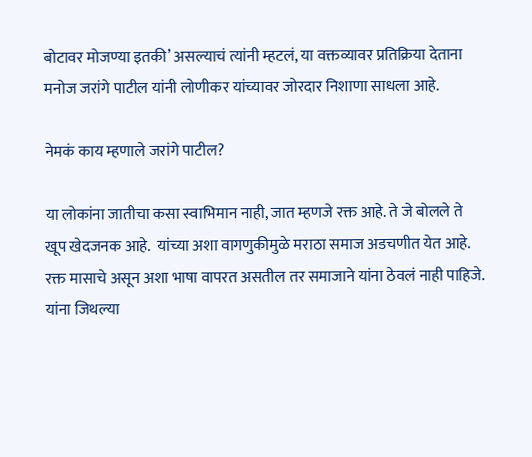बोटावर मोजण्या इतकी’ असल्याचं त्यांनी म्हटलं, या वक्तव्यावर प्रतिक्रिया देताना मनोज जरांगे पाटील यांनी लोणीकर यांच्यावर जोरदार निशाणा साधला आहे.

नेमकं काय म्हणाले जरांगे पाटील?

या लोकांना जातीचा कसा स्वाभिमान नाही, जात म्हणजे रक्त आहे. ते जे बोलले ते खूप खेदजनक आहे.  यांच्या अशा वागणुकीमुळे मराठा समाज अडचणीत येत आहे. रक्त मासाचे असून अशा भाषा वापरत असतील तर समाजाने यांना ठेवलं नाही पाहिजे. यांना जिथल्या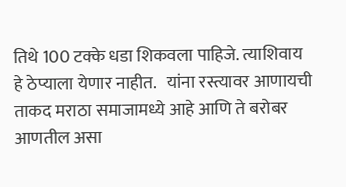तिथे 100 टक्के धडा शिकवला पाहिजे. त्याशिवाय हे ठेप्याला येणार नाहीत.   यांना रस्त्यावर आणायची ताकद मराठा समाजामध्ये आहे आणि ते बरोबर आणतील असा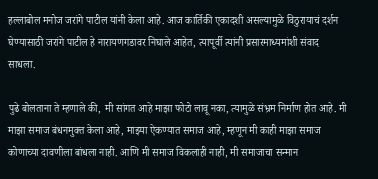हल्लाबोल मनोज जरांगे पाटील यांनी केला आहे. आज कार्तिकी एकादशी असल्यामुळे विठुरायाचं दर्शन घेण्यासाठी जरांगे पाटील हे नारायणगडावर निघाले आहेत, त्यापूर्वी त्यांनी प्रसारमाध्यमांशी संवाद साधला.

पुढे बोलताना ते म्हणाले की,  मी सांगत आहे माझा फोटो लावू नका, त्यामुळे संभ्रम निर्माण होत आहे. मी माझा समाज बंधनमुक्त केला आहे, माझ्या ऐकण्यात समाज आहे, म्हणून मी काही माझा समाज कोणाच्या दावणीला बांधला नाही. आणि मी समाज विकलाही नाही, मी समाजाचा सन्मान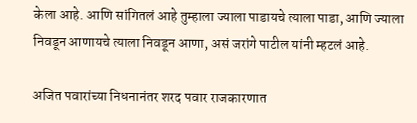केला आहे. आणि सांगितलं आहे तुम्हाला ज्याला पाडायचे त्याला पाडा, आणि ज्याला निवडून आणायचे त्याला निवडून आणा, असं जरांगे पाटील यांनी म्हटलं आहे.

अजित पवारांच्या निधनानंतर शरद पवार राजकारणात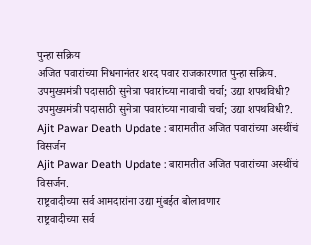पुन्हा सक्रिय
अजित पवारांच्या निधनानंतर शरद पवार राजकारणात पुन्हा सक्रिय.
उपमुख्यमंत्री पदासाठी सुनेत्रा पवारांच्या नावाची चर्चा; उद्या शपथविधी?
उपमुख्यमंत्री पदासाठी सुनेत्रा पवारांच्या नावाची चर्चा; उद्या शपथविधी?.
Ajit Pawar Death Update : बारामतीत अजित पवारांच्या अस्थींचं विसर्जन
Ajit Pawar Death Update : बारामतीत अजित पवारांच्या अस्थींचं विसर्जन.
राष्ट्रवादीच्या सर्व आमदारांना उद्या मुंबईत बोलावणार
राष्ट्रवादीच्या सर्व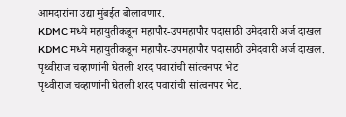आमदारांना उद्या मुंबईत बोलावणार.
KDMC मध्ये महायुतीकडून महापौर-उपमहापौर पदासाठी उमेदवारी अर्ज दाखल
KDMC मध्ये महायुतीकडून महापौर-उपमहापौर पदासाठी उमेदवारी अर्ज दाखल.
पृथ्वीराज चव्हाणांनी घेतली शरद पवारांची सांत्वनपर भेट
पृथ्वीराज चव्हाणांनी घेतली शरद पवारांची सांत्वनपर भेट.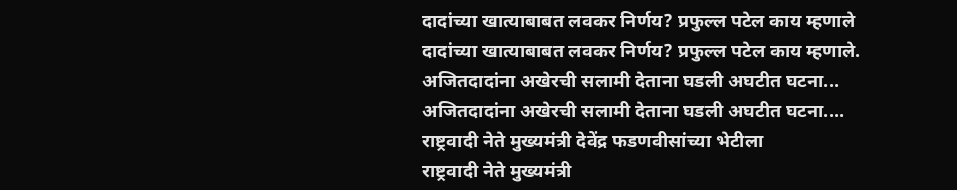दादांच्या खात्याबाबत लवकर निर्णय? प्रफुल्ल पटेल काय म्हणाले
दादांच्या खात्याबाबत लवकर निर्णय? प्रफुल्ल पटेल काय म्हणाले.
अजितदादांना अखेरची सलामी देताना घडली अघटीत घटना...
अजितदादांना अखेरची सलामी देताना घडली अघटीत घटना....
राष्ट्रवादी नेते मुख्यमंत्री देवेंद्र फडणवीसांच्या भेटीला
राष्ट्रवादी नेते मुख्यमंत्री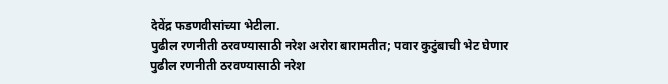देवेंद्र फडणवीसांच्या भेटीला.
पुढील रणनीती ठरवण्यासाठी नरेश अरोरा बारामतीत; पवार कुटुंबाची भेट घेणार
पुढील रणनीती ठरवण्यासाठी नरेश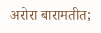अरोरा बारामतीत;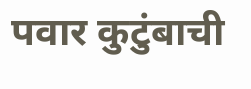पवार कुटुंबाची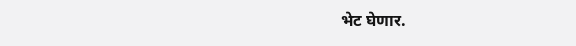भेट घेणार.